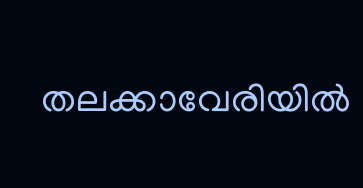തലക്കാവേരിയിൽ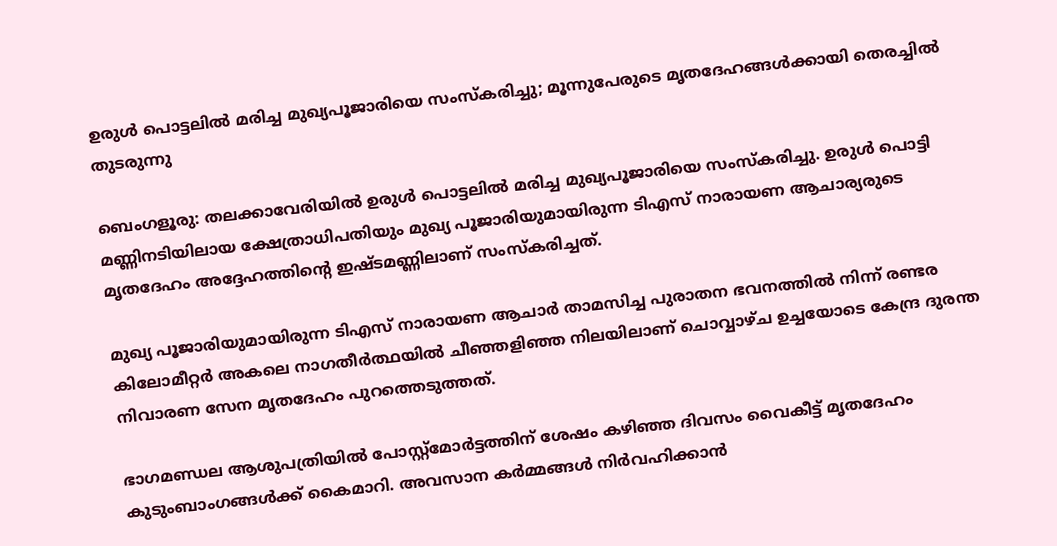ഉരുള്‍ പൊട്ടലിൽ മരിച്ച മുഖ്യപൂജാരിയെ സംസ്‌കരിച്ചു; മൂന്നുപേരുടെ മൃതദേഹങ്ങള്‍ക്കായി തെരച്ചില്‍ തുടരുന്നു

ബെംഗളൂരു: തലക്കാവേരിയിൽ ഉരുള്‍ പൊട്ടലിൽ മരിച്ച മുഖ്യപൂജാരിയെ സംസ്‌കരിച്ചു. ഉരുള്‍ പൊട്ടി മണ്ണിനടിയിലായ ക്ഷേത്രാധിപതിയും മുഖ്യ പൂജാരിയുമായിരുന്ന ടിഎസ് നാരായണ ആചാര്യരുടെ മൃതദേഹം അദ്ദേഹത്തിന്‍റെ ഇഷ്ടമണ്ണിലാണ് സംസ്‌കരിച്ചത്.

മുഖ്യ പൂജാരിയുമായിരുന്ന ടിഎസ് നാരായണ ആചാര്‍ താമസിച്ച പുരാതന ഭവനത്തില്‍ നിന്ന് രണ്ടര കിലോമീറ്റര്‍ അകലെ നാഗതീര്‍ത്ഥയില്‍ ചീഞ്ഞളിഞ്ഞ നിലയിലാണ് ചൊവ്വാഴ്ച ഉച്ചയോടെ കേന്ദ്ര ദുരന്ത നിവാരണ സേന മൃതദേഹം പുറത്തെടുത്തത്.

ഭാഗമണ്ഡല ആശുപത്രിയില്‍ പോസ്റ്റ്‌മോര്‍ട്ടത്തിന് ശേഷം കഴിഞ്ഞ ദിവസം വൈകീട്ട് മൃതദേഹം കുടുംബാംഗങ്ങള്‍ക്ക് കൈമാറി. അവസാന കര്‍മ്മങ്ങള്‍ നിര്‍വഹിക്കാന്‍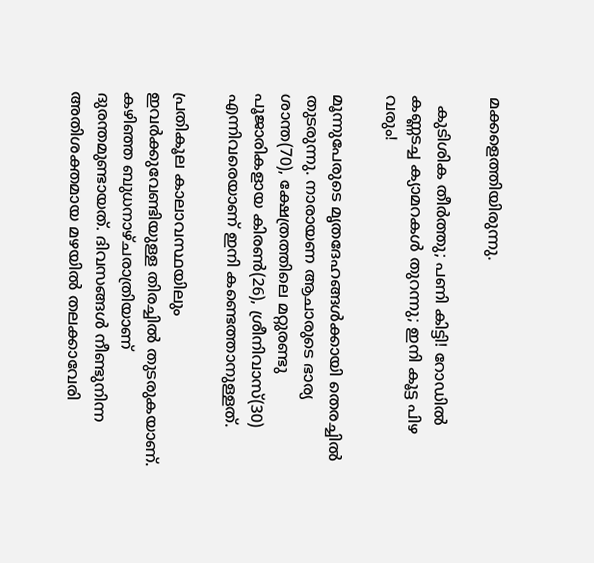മക്കളെത്തിയിരുന്നു.

  കുടിശിക തീർത്തു; പണി കിട്ടി! റോഡിൽ കണ്ണടച്ച ക്യാമറകൾ തുറന്നു; ഇനി കൂട്ട പിഴ വരും!

മൂന്നുപേരുടെ മൃതദേഹങ്ങള്‍ക്കായി തെരച്ചില്‍ തുടരുന്നു. നാരായണ ആചാരുടെ ഭാര്യ ശാന്ത(70), ക്ഷേത്രത്തിലെ മറ്റുരണ്ടു പൂജാരികളായ കിരൺ(26), ശ്രീനിവാസ്(30) എന്നിവരെയാണ് ഇനി കണ്ടെത്താനുള്ളത്.

പ്രതികൂല കാലാവസ്ഥയിലും ഇവർക്കുവേണ്ടിയുള്ള തിരച്ചിൽ തുടരുകയാണ്. കഴിഞ്ഞ ബുധനാഴ്ചരാത്രിയാണ് ദുരന്തമുണ്ടായത്. ദിവസങ്ങൾ നീണ്ടുനിന്ന അതിശക്തമായ മഴയിൽ തലക്കാവേരി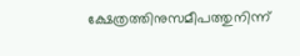ക്ഷേത്രത്തിനുസമീപത്തുനിന്ന്‌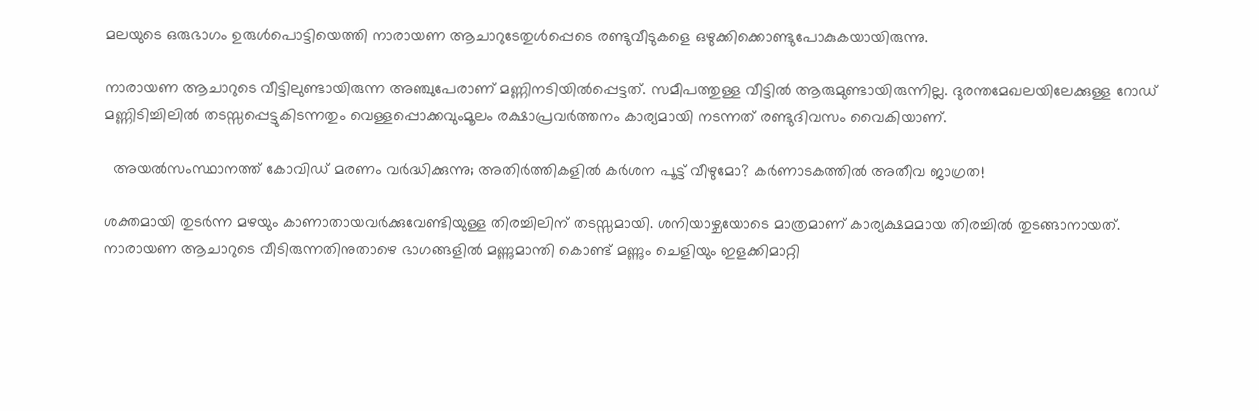മലയുടെ ഒരുഭാഗം ഉരുൾപൊട്ടിയെത്തി നാരായണ ആചാറുടേതുൾപ്പെടെ രണ്ടുവീടുകളെ ഒഴുക്കിക്കൊണ്ടുപോകുകയായിരുന്നു.

നാരായണ ആചാറുടെ വീട്ടിലുണ്ടായിരുന്ന അഞ്ചുപേരാണ് മണ്ണിനടിയിൽപ്പെട്ടത്. സമീപത്തുള്ള വീട്ടിൽ ആരുമുണ്ടായിരുന്നില്ല. ദുരന്തമേഖലയിലേക്കുള്ള റോഡ് മണ്ണിടിച്ചിലിൽ തടസ്സപ്പെട്ടുകിടന്നതും വെള്ളപ്പൊക്കവുംമൂലം രക്ഷാപ്രവർത്തനം കാര്യമായി നടന്നത് രണ്ടുദിവസം വൈകിയാണ്.

  അയൽസംസ്ഥാനത്ത് കോവിഡ് മരണം വർദ്ധിക്കുന്നു; അതിർത്തികളിൽ കർശന പൂട്ട് വീഴുമോ? കർണാടകത്തിൽ അതീവ ജാഗ്രത!

ശക്തമായി തുടർന്ന മഴയും കാണാതായവർക്കുവേണ്ടിയുള്ള തിരച്ചിലിന് തടസ്സമായി. ശനിയാഴ്ചയോടെ മാത്രമാണ് കാര്യക്ഷമമായ തിരച്ചിൽ തുടങ്ങാനായത്. നാരായണ ആചാറുടെ വീടിരുന്നതിനുതാഴെ ഭാഗങ്ങളിൽ മണ്ണുമാന്തി കൊണ്ട് മണ്ണും ചെളിയും ഇളക്കിമാറ്റി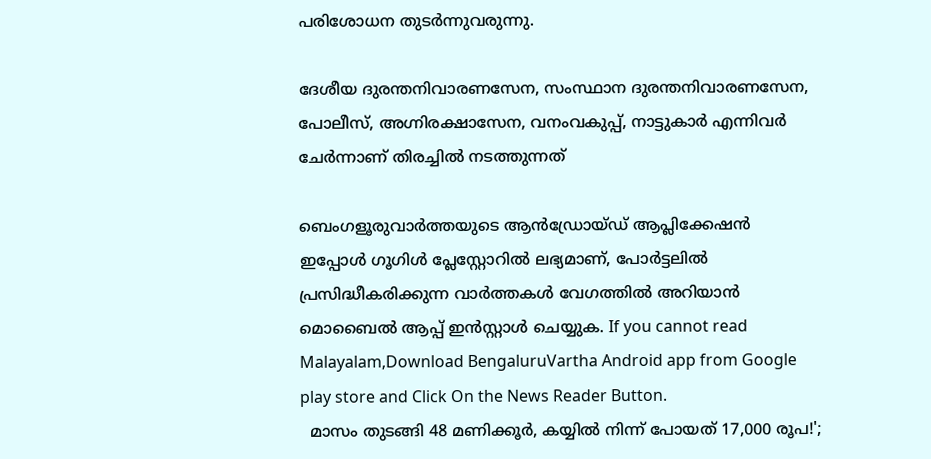പരിശോധന തുടർന്നുവരുന്നു.

ദേശീയ ദുരന്തനിവാരണസേന, സംസ്ഥാന ദുരന്തനിവാരണസേന, പോലീസ്, അഗ്നിരക്ഷാസേന, വനംവകുപ്പ്, നാട്ടുകാർ എന്നിവർ ചേർന്നാണ് തിരച്ചിൽ നടത്തുന്നത്

ബെംഗളൂരുവാർത്തയുടെ ആൻഡ്രോയ്ഡ് ആപ്ലിക്കേഷൻ ഇപ്പോൾ ഗൂഗിൾ പ്ലേസ്റ്റോറിൽ ലഭ്യമാണ്, പോർട്ടലിൽ പ്രസിദ്ധീകരിക്കുന്ന വാർത്തകൾ വേഗത്തിൽ അറിയാൻ മൊബൈൽ ആപ്പ് ഇൻസ്റ്റാൾ ചെയ്യുക. If you cannot read Malayalam,Download BengaluruVartha Android app from Google play store and Click On the News Reader Button.
  മാസം തുടങ്ങി 48 മണിക്കൂർ, കയ്യിൽ നിന്ന് പോയത് 17,000 രൂപ!';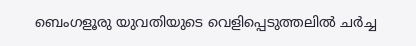ബെംഗളൂരു യുവതിയുടെ വെളിപ്പെടുത്തലിൽ ചർച്ച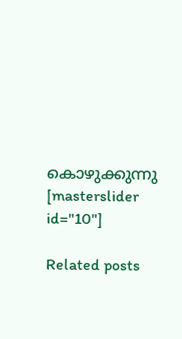കൊഴുക്കുന്നു
[masterslider id="10"]

Related posts